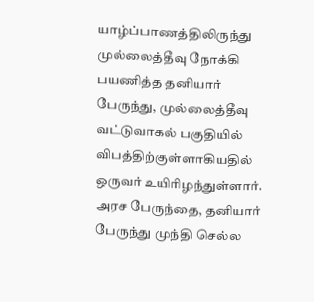யாழ்ப்பாணத்திலிருந்து முல்லைத்தீவு நோக்கி பயணித்த தனியார் பேருந்து, முல்லைத்தீவு வட்டுவாகல் பகுதியில் விபத்திற்குள்ளாகியதில் ஒருவர் உயிரிழந்துள்ளார்.
அரச பேருந்தை, தனியார் பேருந்து முந்தி செல்ல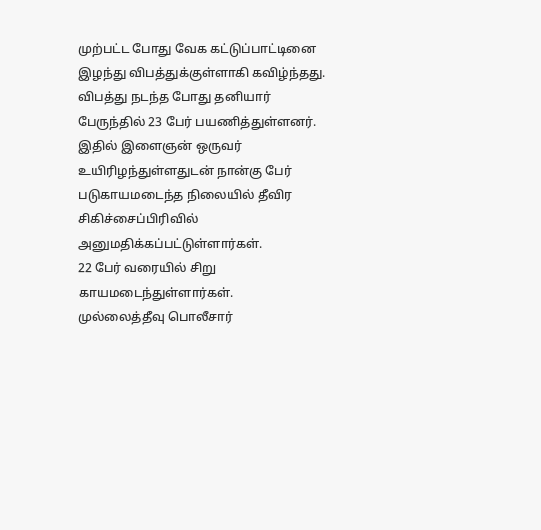முற்பட்ட போது வேக கட்டுப்பாட்டினை இழந்து விபத்துக்குள்ளாகி கவிழ்ந்தது.
விபத்து நடந்த போது தனியார் பேருந்தில் 23 பேர் பயணித்துள்ளனர்.
இதில் இளைஞன் ஒருவர் உயிரிழந்துள்ளதுடன் நான்கு பேர் படுகாயமடைந்த நிலையில் தீவிர சிகிச்சைப்பிரிவில் அனுமதிக்கப்பட்டுள்ளார்கள்.
22 பேர் வரையில் சிறு காயமடைந்துள்ளார்கள்.
முல்லைத்தீவு பொலீசார்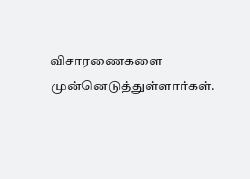விசாரணைகளை முன்னெடுத்துள்ளார்கள்.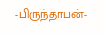-பிருந்தாபன்-